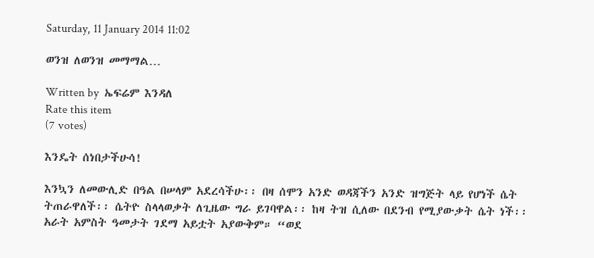Saturday, 11 January 2014 11:02

ወንዝ ለወንዝ መማማል…

Written by  ኤፍሬም እንዳለ
Rate this item
(7 votes)

እንዴት ሰነበታችሁሳ!

እንኳን ለመውሊድ በዓል በሠላም አደረሳችሁ፡፡ በዛ ሰሞን አንድ ወዳጃችን አንድ ዝግጅት ላይ የሆነች ሴት ትጠራዋለች፡፡ ሴትዮ ስላላወቃት ለጊዜው ግራ ይገባዋል፡፡ ከዛ ትዝ ሲለው በደንብ የሚያውቃት ሴት ነች፡፡ አራት አምስት ዓመታት ገደማ አይቷት አያውቅም። “ወደ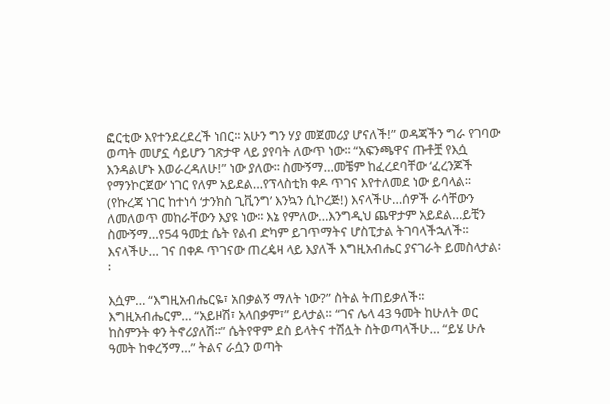ፎርቲው እየተንደረደረች ነበር፡፡ አሁን ግን ሃያ መጀመሪያ ሆናለች!” ወዳጃችን ግራ የገባው ወጣት መሆኗ ሳይሆን ገጽታዋ ላይ ያየባት ለውጥ ነው፡፡ “አፍንጫዋና ጡቶቿ የእሷ እንዳልሆኑ እወራረዳለሁ!” ነው ያለው፡፡ ስሙኝማ…መቼም ከፈረደባቸው ‘ፈረንጆች የማንኮርጀው’ ነገር የለም አይደል…የፕላስቲክ ቀዶ ጥገና እየተለመደ ነው ይባላል፡፡ (የኩረጃ ነገር ከተነሳ ‘ታንክስ ጊቪንግ’ እንኳን ሲኮረጅ!) እናላችሁ…ሰዎች ራሳቸውን ለመለወጥ መከራቸውን እያዩ ነው፡፡ እኔ የምለው…እንግዲህ ጨዋታም አይደል…ይቺን ስሙኝማ…የ54 ዓመቷ ሴት የልብ ድካም ይገጥማትና ሆስፒታል ትገባላችኋለች፡፡ እናላችሁ… ገና በቀዶ ጥገናው ጠረዼዛ ላይ እያለች እግዚአብሔር ያናገራት ይመስላታል፡፡

እሷም… “እግዚአብሔርዬ፣ አበቃልኝ ማለት ነው?” ስትል ትጠይቃለች፡፡ እግዚአብሔርም… “አይዞሽ፣ አላበቃም፣” ይላታል። “ገና ሌላ 43 ዓመት ከሁለት ወር ከስምንት ቀን ትኖሪያለሽ፡፡” ሴትየዋም ደስ ይላትና ተሽሏት ስትወጣላችሁ… “ይሄ ሁሉ ዓመት ከቀረኝማ…” ትልና ራሷን ወጣት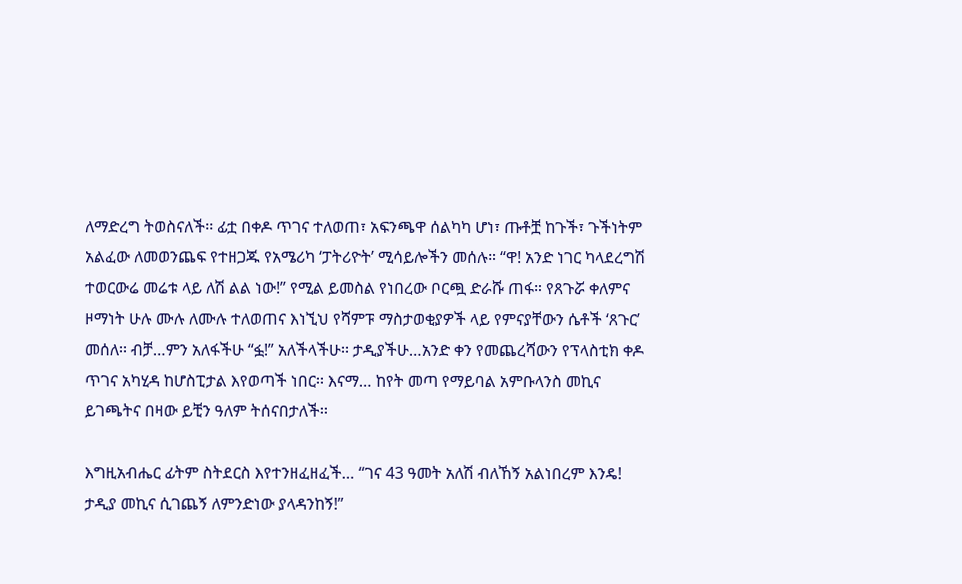ለማድረግ ትወስናለች፡፡ ፊቷ በቀዶ ጥገና ተለወጠ፣ አፍንጫዋ ሰልካካ ሆነ፣ ጡቶቿ ከጉች፣ ጉችነትም አልፈው ለመወንጨፍ የተዘጋጁ የአሜሪካ ‘ፓትሪዮት’ ሚሳይሎችን መሰሉ። “ዋ! አንድ ነገር ካላደረግሽ ተወርውሬ መሬቱ ላይ ለሽ ልል ነው!” የሚል ይመስል የነበረው ቦርጯ ድራሹ ጠፋ። የጸጉሯ ቀለምና ዞማነት ሁሉ ሙሉ ለሙሉ ተለወጠና እነኚህ የሻምፑ ማስታወቂያዎች ላይ የምናያቸውን ሴቶች ‘ጸጉር’ መሰለ፡፡ ብቻ…ምን አለፋችሁ “ፏ!” አለችላችሁ፡፡ ታዲያችሁ…አንድ ቀን የመጨረሻውን የፕላስቲክ ቀዶ ጥገና አካሂዳ ከሆስፒታል እየወጣች ነበር፡፡ እናማ… ከየት መጣ የማይባል አምቡላንስ መኪና ይገጫትና በዛው ይቺን ዓለም ትሰናበታለች፡፡

እግዚአብሔር ፊትም ስትደርስ እየተንዘፈዘፈች… “ገና 43 ዓመት አለሽ ብለኸኝ አልነበረም እንዴ! ታዲያ መኪና ሲገጨኝ ለምንድነው ያላዳንከኝ!”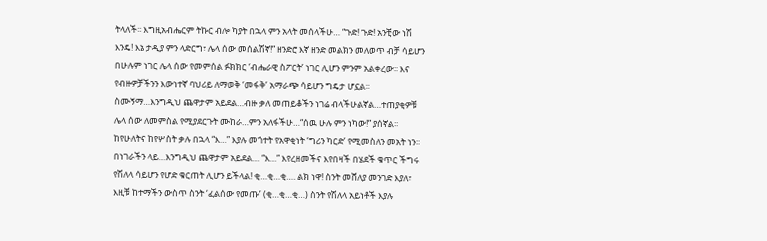ትላለች፡፡ እግዚአብሔርም ትኩር ብሎ ካያት በኋላ ምን አላት መሰላችሁ… “ጉድ! ጉድ! አንቺው ነሽ እንዴ! እኔ ታዲያ ምን ላድርግ፣ ሌላ ሰው መሰልሽኛ!” ዘንድሮ እኛ ዘንድ መልክን መለወጥ ብቻ ሳይሆን በሁሉም ነገር ሌላ ሰው የመምሰል ፉክክር ‘ብሔራዊ ስፖርት’ ነገር ሊሆን ምንም አልቀረው፡፡ እና የብዙዎቻችንን እውነተኛ ባህሪይ ለማወቅ ‘መፋቅ’ አማራጭ ሳይሆን ግዴታ ሆኗል፡፡ ስሙኝማ…እንግዲህ ጨዋታም አይደል…ብዙ ቃለ መጠይቆችን ነገሬ ብላችሁልኛል…ተጠያቂዎቹ ሌላ ሰው ለመምስል የሚያደርጉት ሙከራ…ምን አለፋችሁ…“ሰዉ ሁሉ ምን ነካው!” ያሰኛል፡፡ ከየሁለትና ከየሦስት ቃሉ በኋላ “እ…” እያሉ መጎተት የአዋቂነት ‘ግሪን ካርድ’ የሚመስለን መአት ነን፡፡ በነገራችን ላይ…እንግዲህ ጨዋታም አይደል… “እ…” እየረዘመችና እየበዛች በሄደች ቁጥር ችግሩ የሽለላ ሳይሆን የሆድ ቁርጠት ሊሆን ይችላል! ቂ…ቂ…ቂ…. ልክ ነዋ! ስንት መሸለያ መንገድ እያለ፣ እዚቹ ከተማችን ውስጥ ስንት ‘ፈልሰው የመጡ’ (ቂ…ቂ…ቂ…) ስንት የሽለላ አይነቶች እያሉ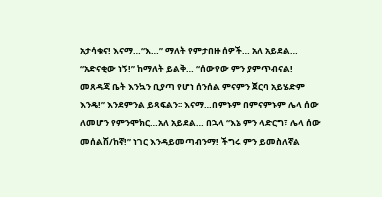አታሳቁና! እናማ…“እ…” ማለት የምታበዙ ሰዎች… አለ አይደል… “አድናቂው ነኝ!” ከማለት ይልቅ… “ሰውየው ምን ያምጥብናል! መጸዳጃ ቤት እንኳን ቢያጣ የሆነ ሰንሰል ምናምን ጀርባ አይሄድም እንዴ!” እንደምንል ይጻፍልን፡፡ እናማ…በምኑም በምናምኑም ሌላ ሰው ለመሆን የምንሞክር…አለ አይደል… በኋላ “እኔ ምን ላድርግ፣ ሌላ ሰው መሰልሽ/ከኛ!” ነገር እንዳይመጣብንማ! ችግሩ ምን ይመስለኛል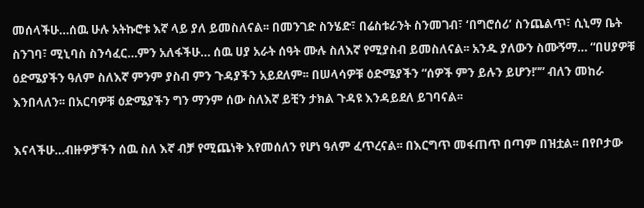መሰላችሁ…ሰዉ ሁሉ አትኩሮቱ እኛ ላይ ያለ ይመስለናል፡፡ በመንገድ ስንሄድ፣ በሬስቱራንት ስንመገብ፣ ‘በግሮሰሪ’ ስንጨልጥ፣ ሲኒማ ቤት ስንገባ፣ ሚኒባስ ስንሳፈር…ምን አለፋችሁ… ሰዉ ሀያ አራት ሰዓት ሙሉ ስለእኛ የሚያስብ ይመስለናል፡፡ አንዱ ያለውን ስሙኝማ… “በሀያዎቹ ዕድሜያችን ዓለም ስለእኛ ምንም ያስብ ምን ጉዳያችን አይደለም፡፡ በሠላሳዎቹ ዕድሜያችን “ሰዎች ምን ይሉን ይሆን!”” ብለን መከራ እንበላለን፡፡ በአርባዎቹ ዕድሜያችን ግን ማንም ሰው ስለእኛ ይቺን ታክል ጉዳዩ እንዳይደለ ይገባናል፡፡

እናላችሁ…ብዙዎቻችን ሰዉ ስለ እኛ ብቻ የሚጨነቅ እየመሰለን የሆነ ዓለም ፈጥረናል፡፡ በእርግጥ መፋጠጥ በጣም በዝቷል፡፡ በየቦታው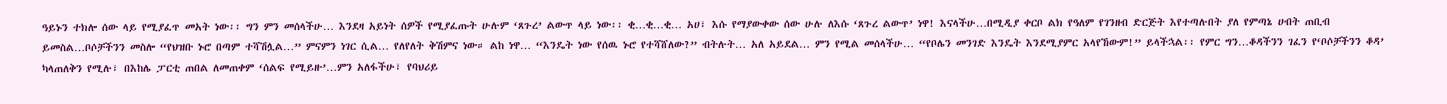ዓይኑን ተክሎ ሰው ላይ የሚያፈጥ መአት ነው፡፡ ግን ምን መሰላችሁ… እንደዛ አይነት ሰዎች የሚያፈጡት ሁሉም ‘ጸጉረ’ ልውጥ ላይ ነው፡፡ ቂ…ቂ…ቂ… አሀ፣ እሱ የማያውቀው ሰው ሁሉ ለእሱ ‘ጸጉረ ልውጥ’ ነዋ! እናላችሁ…በሚዲያ ቀርቦ ልክ የዓለም የገንዘብ ድርጅት እየተጣሉበት ያለ የምጣኔ ሀብት ጠቢብ ይመስል…ቦሶቻችንን መስሎ “የህዝቡ ኑሮ በጣም ተሻሽሏል…” ምናምን ነገር ሲል… የለየለት ቅሽምና ነው። ልከ ነዋ… “እንዴት ነው የሰዉ ኑሮ የተሻሸለው?” ብትሉት… አለ አይደል… ምን የሚል መሰላችሁ… “የቦሌን መንገድ እንዴት እንደሚያምር አላየኸውም!” ይላችኋል፡፡ የምር ግን…ቆዳችንን ገፈን የ‘ቦሶቻችንን ቆዳ’ ካላጠለቅን የሚሉ፣ በእከሌ ፓርቲ ጠበል ለመጠቀም ‘ሰልፍ የሚይዙ’…ምን አለፋችሁ፣ የባህሪይ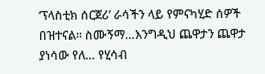‘ፕላስቲክ ሰርጀሪ’ ራሳችን ላይ የምናካሂድ ሰዎች በዝተናል፡፡ ስሙኝማ…እንግዲህ ጨዋታን ጨዋታ ያነሳው የለ… የሂሳብ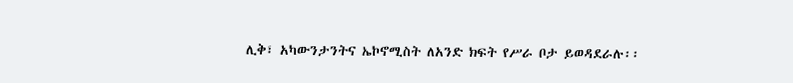ሊቅ፣ አካውንታንትና ኤኮኖሚስት ለአንድ ክፍት የሥራ ቦታ ይወዳደራሉ፡፡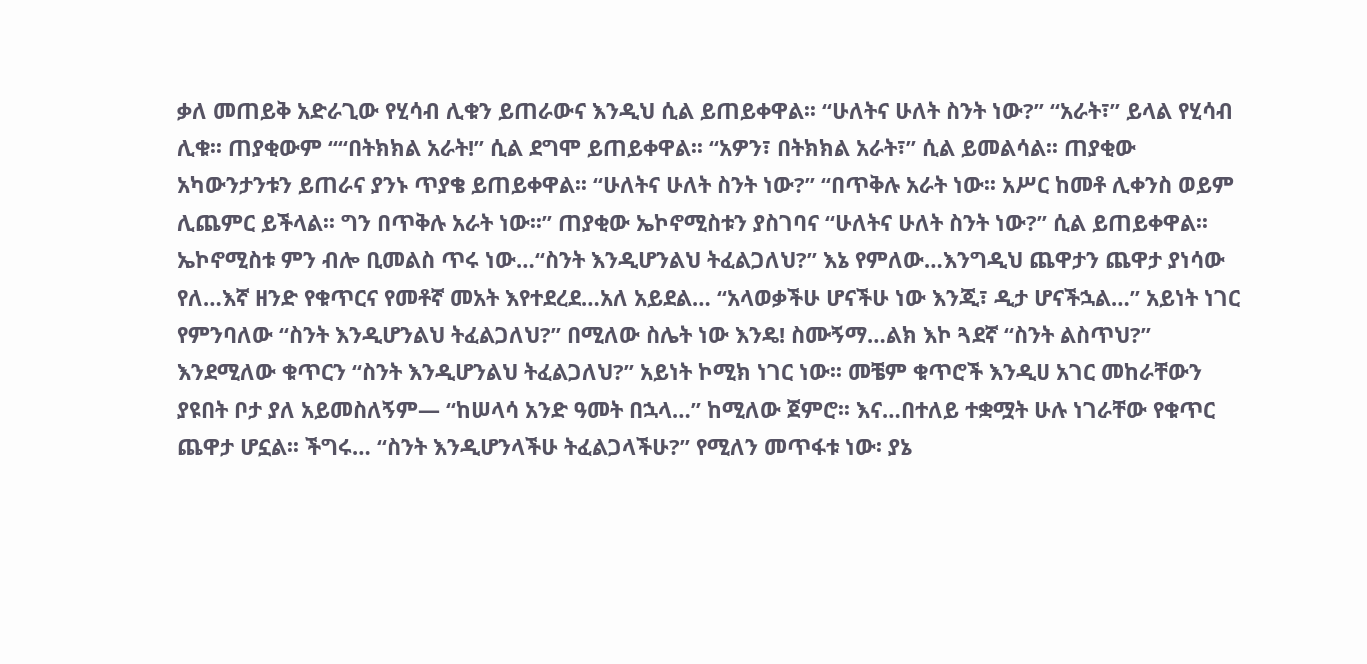ቃለ መጠይቅ አድራጊው የሂሳብ ሊቁን ይጠራውና እንዲህ ሲል ይጠይቀዋል፡፡ “ሁለትና ሁለት ስንት ነው?” “አራት፣” ይላል የሂሳብ ሊቁ፡፡ ጠያቂውም ““በትክክል አራት!” ሲል ደግሞ ይጠይቀዋል፡፡ “አዎን፣ በትክክል አራት፣” ሲል ይመልሳል፡፡ ጠያቂው አካውንታንቱን ይጠራና ያንኑ ጥያቄ ይጠይቀዋል፡፡ “ሁለትና ሁለት ስንት ነው?” “በጥቅሉ አራት ነው፡፡ አሥር ከመቶ ሊቀንስ ወይም ሊጨምር ይችላል፡፡ ግን በጥቅሉ አራት ነው፡፡” ጠያቂው ኤኮኖሚስቱን ያስገባና “ሁለትና ሁለት ስንት ነው?” ሲል ይጠይቀዋል፡፡ ኤኮኖሚስቱ ምን ብሎ ቢመልስ ጥሩ ነው…“ስንት እንዲሆንልህ ትፈልጋለህ?” እኔ የምለው…እንግዲህ ጨዋታን ጨዋታ ያነሳው የለ…እኛ ዘንድ የቁጥርና የመቶኛ መአት እየተደረደ…አለ አይደል… “አላወቃችሁ ሆናችሁ ነው እንጂ፣ ዲታ ሆናችኋል…” አይነት ነገር የምንባለው “ስንት እንዲሆንልህ ትፈልጋለህ?” በሚለው ስሌት ነው እንዴ! ስሙኝማ…ልክ እኮ ጓደኛ “ስንት ልስጥህ?” እንደሚለው ቁጥርን “ስንት እንዲሆንልህ ትፈልጋለህ?” አይነት ኮሚክ ነገር ነው፡፡ መቼም ቁጥሮች እንዲሀ አገር መከራቸውን ያዩበት ቦታ ያለ አይመስለኝም— “ከሠላሳ አንድ ዓመት በኋላ…” ከሚለው ጀምሮ፡፡ እና…በተለይ ተቋሟት ሁሉ ነገራቸው የቁጥር ጨዋታ ሆኗል፡፡ ችግሩ… “ስንት እንዲሆንላችሁ ትፈልጋላችሁ?” የሚለን መጥፋቱ ነው፡ ያኔ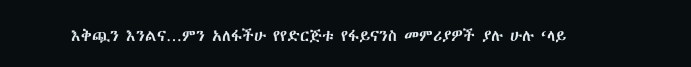እቅጯን እንልና…ምን አለፋችሁ የየድርጅቱ የፋይናንስ መምሪያዎች ያሉ ሁሉ ‘ላይ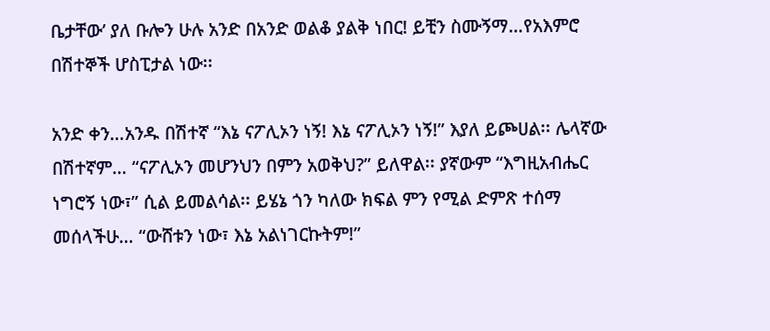ቤታቸው’ ያለ ቡሎን ሁሉ አንድ በአንድ ወልቆ ያልቅ ነበር! ይቺን ስሙኝማ…የአእምሮ በሽተኞች ሆስፒታል ነው፡፡

አንድ ቀን…አንዱ በሽተኛ “እኔ ናፖሊኦን ነኝ! እኔ ናፖሊኦን ነኝ!” እያለ ይጮሀል፡፡ ሌላኛው በሽተኛም… “ናፖሊኦን መሆንህን በምን አወቅህ?” ይለዋል፡፡ ያኛውም “እግዚአብሔር ነግሮኝ ነው፣” ሲል ይመልሳል፡፡ ይሄኔ ጎን ካለው ክፍል ምን የሚል ድምጽ ተሰማ መሰላችሁ… “ውሸቱን ነው፣ እኔ አልነገርኩትም!”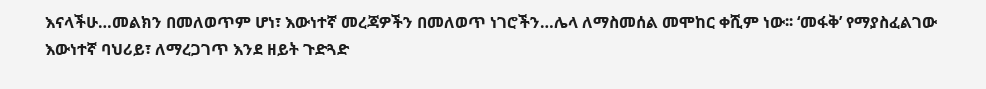እናላችሁ…መልክን በመለወጥም ሆነ፣ እውነተኛ መረጃዎችን በመለወጥ ነገሮችን…ሌላ ለማስመሰል መሞከር ቀሺም ነው፡፡ ‘መፋቅ’ የማያስፈልገው እውነተኛ ባህሪይ፣ ለማረጋገጥ እንደ ዘይት ጉድጓድ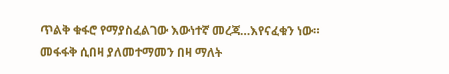ጥልቅ ቁፋሮ የማያስፈልገው እውነተኛ መረጃ…እየናፈቁን ነው። መፋፋቅ ሲበዛ ያለመተማመን በዛ ማለት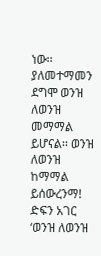ነው፡፡ ያለመተማመን ደግሞ ወንዝ ለወንዝ መማማል ይሆናል፡፡ ወንዝ ለወንዝ ከማማል ይሰውረንማ! ድፍን አገር ‘ወንዝ ለወንዝ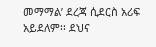መማማል’ ደረጃ ሲደርስ አሪፍ አይደለም፡፡ ደህና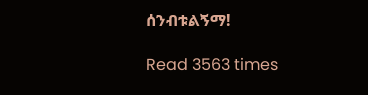ሰንብቱልኝማ!

Read 3563 times